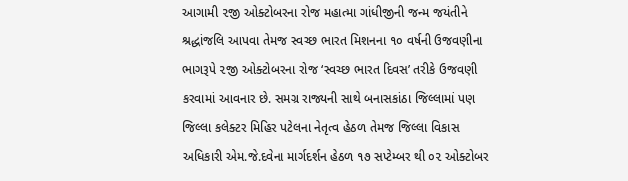આગામી ૨જી ઓક્ટોબરના રોજ મહાત્મા ગાંધીજીની જન્મ જયંતીને શ્રદ્ધાંજલિ આપવા તેમજ સ્વચ્છ ભારત મિશનના ૧૦ વર્ષની ઉજવણીના ભાગરૂપે ૨જી ઓક્ટોબરના રોજ ‘સ્વચ્છ ભારત દિવસ’ તરીકે ઉજવણી કરવામાં આવનાર છે. સમગ્ર રાજ્યની સાથે બનાસકાંઠા જિલ્લામાં પણ જિલ્લા કલેક્ટર મિહિર પટેલના નેતૃત્વ હેઠળ તેમજ જિલ્લા વિકાસ અધિકારી એમ.જે.દવેના માર્ગદર્શન હેઠળ ૧૭ સપ્ટેમ્બર થી ૦૨ ઓક્ટોબર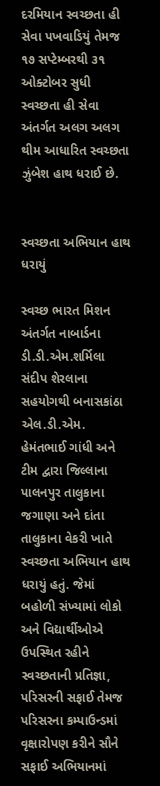દરમિયાન સ્વચ્છતા હી સેવા પખવાડિયું તેમજ ૧૭ સપ્ટેમ્બરથી ૩૧ ઓક્ટોબર સુધી સ્વચ્છતા હી સેવા અંતર્ગત અલગ અલગ થીમ આધારિત સ્વચ્છતા ઝુંબેશ હાથ ધરાઈ છે.


સ્વચ્છતા અભિયાન હાથ ધરાયું

સ્વચ્છ ભારત મિશન અંતર્ગત નાબાર્ડના ડી.ડી.એમ.શર્મિલા સંદીપ શેરલાના સહયોગથી બનાસકાંઠા એલ.ડી.એમ. હેમંતભાઈ ગાંધી અને ટીમ દ્વારા જિલ્લાના પાલનપુર તાલુકાના જગાણા અને દાંતા તાલુકાના વેકરી ખાતે સ્વચ્છતા અભિયાન હાથ ધરાયું હતું. જેમાં બહોળી સંખ્યામાં લોકો અને વિદ્યાર્થીઓએ ઉપસ્થિત રહીને સ્વચ્છતાની પ્રતિજ્ઞા, પરિસરની સફાઈ તેમજ પરિસરના કમ્પાઉન્ડમાં વૃક્ષારોપણ કરીને સૌને સફાઈ અભિયાનમાં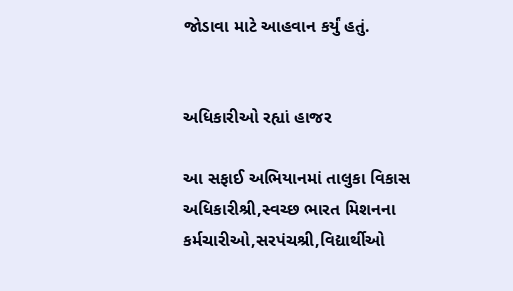જોડાવા માટે આહવાન કર્યું હતું.


અધિકારીઓ રહ્યાં હાજર

આ સફાઈ અભિયાનમાં તાલુકા વિકાસ અધિકારીશ્રી,સ્વચ્છ ભારત મિશનના કર્મચારીઓ,સરપંચશ્રી,વિદ્યાર્થીઓ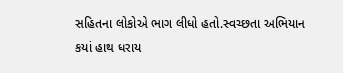સહિતના લોકોએ ભાગ લીધો હતો.સ્વચ્છતા અભિયાન કયાં હાથ ધરાય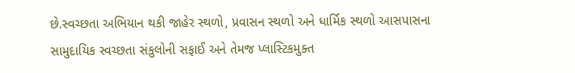છે.સ્વચ્છતા અભિયાન થકી જાહેર સ્થળો, પ્રવાસન સ્થળો અને ધાર્મિક સ્થળો આસપાસના સામુદાયિક સ્વચ્છતા સંકુલોની સફાઈ અને તેમજ પ્લાસ્ટિકમુક્ત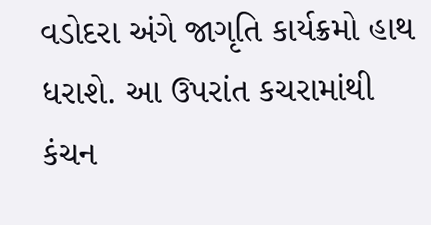વડોદરા અંગે જાગૃતિ કાર્યક્રમો હાથ ધરાશે. આ ઉપરાંત કચરામાંથી કંચન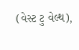(વેસ્ટ ટુ વેલ્થ),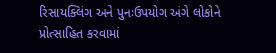રિસાયક્લિંગ અને પુનઃઉપયોગ અંગે લોકોને પ્રોત્સાહિત કરવામાં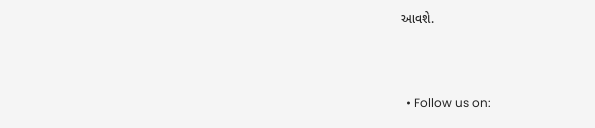આવશે.



  • Follow us on: